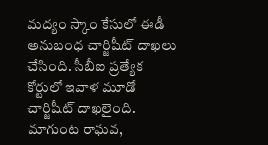మద్యం స్కాం కేసులో ఈడీ అనుబంధ చార్జిషీట్ దాఖలు చేసింది. సీబీఐ ప్రత్యేక కోర్టులో ఇవాళ మూడో చార్జిషీట్ దాఖలైంది. మాగుంట రాఘవ,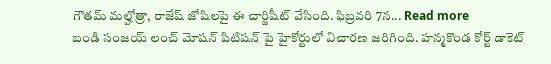గౌతమ్ మల్హోత్రా, రాజేష్ జోషిలపై ఈ చార్జిషీట్ వేసింది. ఫిబ్రవరి 7న... Read more
బండి సంజయ్ లంచ్ మోషన్ పిటిషన్ పై హైకోర్టులో విచారణ జరిగింది. హన్మకొండ కోర్ట్ డాకెట్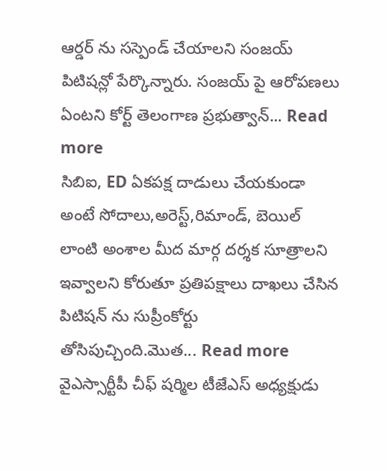ఆర్డర్ ను సస్పెండ్ చేయాలని సంజయ్ పిటిషన్లో పేర్కొన్నారు. సంజయ్ పై ఆరోపణలు ఏంటని కోర్ట్ తెలంగాణ ప్రభుత్వాన్... Read more
సిబిఐ, ED ఏకపక్ష దాడులు చేయకుండా అంటే సోదాలు,అరెస్ట్,రిమాండ్, బెయిల్ లాంటి అంశాల మీద మార్గ దర్శక సూత్రాలని ఇవ్వాలని కోరుతూ ప్రతిపక్షాలు దాఖలు చేసిన పిటిషన్ ను సుప్రీంకోర్టు తోసిపుచ్చింది.మొత... Read more
వైఎస్సార్టీపీ చీఫ్ షర్మిల టీజేఎస్ అధ్యక్షుడు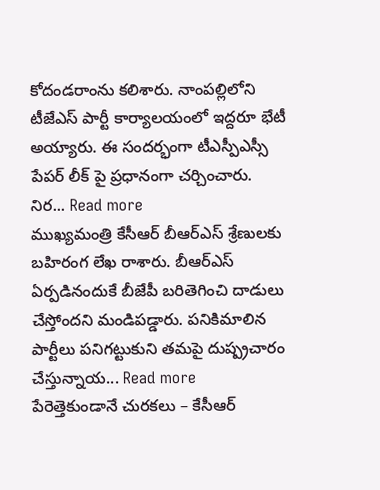కోదండరాంను కలిశారు. నాంపల్లిలోని టీజేఎస్ పార్టీ కార్యాలయంలో ఇద్దరూ భేటీ అయ్యారు. ఈ సందర్భంగా టీఎస్పీఎస్సీ పేపర్ లీక్ పై ప్రధానంగా చర్చించారు. నిర... Read more
ముఖ్యమంత్రి కేసీఆర్ బీఆర్ఎస్ శ్రేణులకు బహిరంగ లేఖ రాశారు. బీఆర్ఎస్ ఏర్పడినందుకే బీజేపీ బరితెగించి దాడులు చేస్తోందని మండిపడ్డారు. పనికిమాలిన పార్టీలు పనిగట్టుకుని తమపై దుష్ప్రచారం చేస్తున్నాయ... Read more
పేరెత్తెకుండానే చురకలు – కేసీఆర్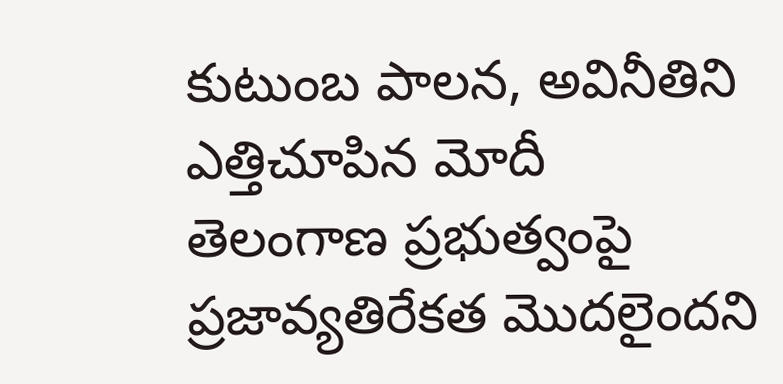కుటుంబ పాలన, అవినీతిని ఎత్తిచూపిన మోదీ
తెలంగాణ ప్రభుత్వంపై ప్రజావ్యతిరేకత మొదలైందని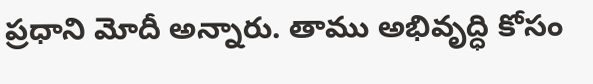ప్రధాని మోదీ అన్నారు. తాము అభివృద్ధి కోసం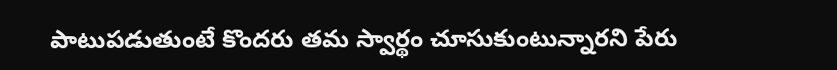పాటుపడుతుంటే కొందరు తమ స్వార్థం చూసుకుంటున్నారని పేరు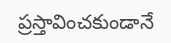ప్రస్తావించకుండానే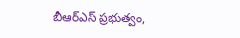బీఆర్ఎస్ ప్రభుత్వం,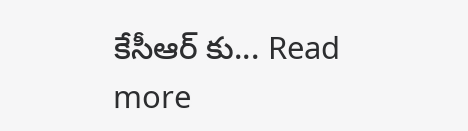కేసీఆర్ కు... Read more